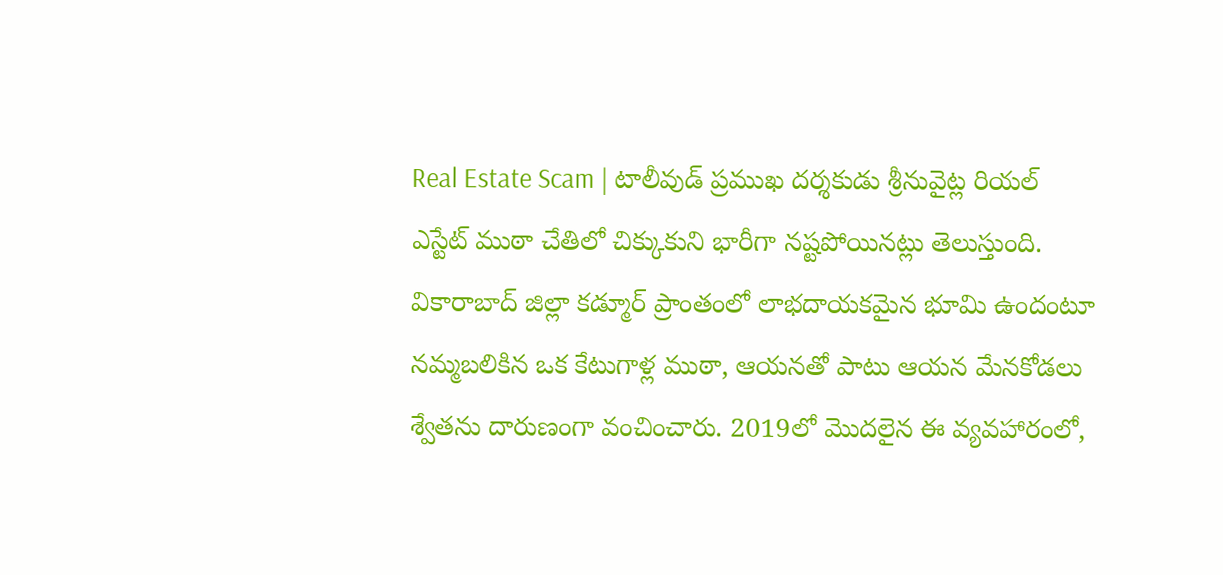Real Estate Scam | టాలీవుడ్ ప్రముఖ దర్శకుడు శ్రీనువైట్ల రియల్ ఎస్టేట్ ముఠా చేతిలో చిక్కుకుని భారీగా నష్టపోయినట్లు తెలుస్తుంది. వికారాబాద్ జిల్లా కడ్మూర్ ప్రాంతంలో లాభదాయకమైన భూమి ఉందంటూ నమ్మబలికిన ఒక కేటుగాళ్ల ముఠా, ఆయనతో పాటు ఆయన మేనకోడలు శ్వేతను దారుణంగా వంచించారు. 2019లో మొదలైన ఈ వ్యవహారంలో,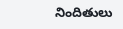నిందితులు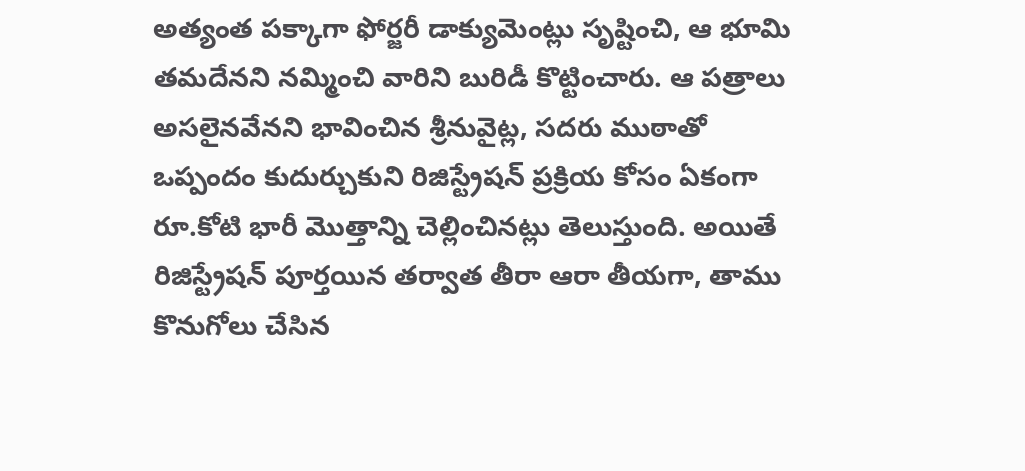అత్యంత పక్కాగా ఫోర్జరీ డాక్యుమెంట్లు సృష్టించి, ఆ భూమి తమదేనని నమ్మించి వారిని బురిడీ కొట్టించారు. ఆ పత్రాలు అసలైనవేనని భావించిన శ్రీనువైట్ల, సదరు ముఠాతో ఒప్పందం కుదుర్చుకుని రిజిస్ట్రేషన్ ప్రక్రియ కోసం ఏకంగా రూ.కోటి భారీ మొత్తాన్ని చెల్లించినట్లు తెలుస్తుంది. అయితే రిజిస్ట్రేషన్ పూర్తయిన తర్వాత తీరా ఆరా తీయగా, తాము కొనుగోలు చేసిన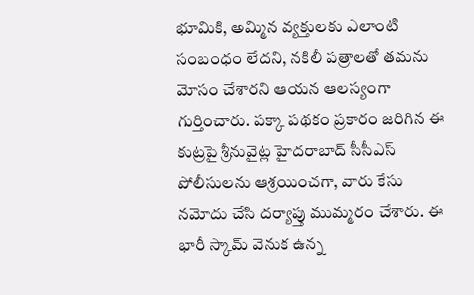భూమికి, అమ్మిన వ్యక్తులకు ఎలాంటి సంబంధం లేదని, నకిలీ పత్రాలతో తమను మోసం చేశారని ఆయన ఆలస్యంగా గుర్తించారు. పక్కా పథకం ప్రకారం జరిగిన ఈ కుట్రపై శ్రీనువైట్ల హైదరాబాద్ సీసీఎస్ పోలీసులను ఆశ్రయించగా, వారు కేసు నమోదు చేసి దర్యాప్తు ముమ్మరం చేశారు. ఈ భారీ స్కామ్ వెనుక ఉన్న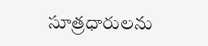సూత్రధారులను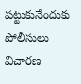పట్టుకునేందుకు పోలీసులు విచారణ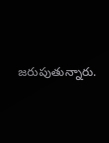జరుపుతున్నారు.